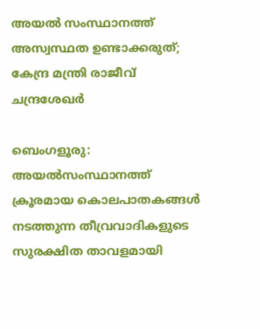അയൽ സംസ്ഥാനത്ത് അസ്വസ്ഥത ഉണ്ടാക്കരുത്; കേന്ദ്ര മന്ത്രി രാജീവ്‌ ചന്ദ്രശേഖർ

ബെംഗളൂരു: അയല്‍സംസ്ഥാനത്ത് ക്രൂരമായ കൊലപാതകങ്ങള്‍ നടത്തുന്ന തീവ്രവാദികളുടെ സുരക്ഷിത താവളമായി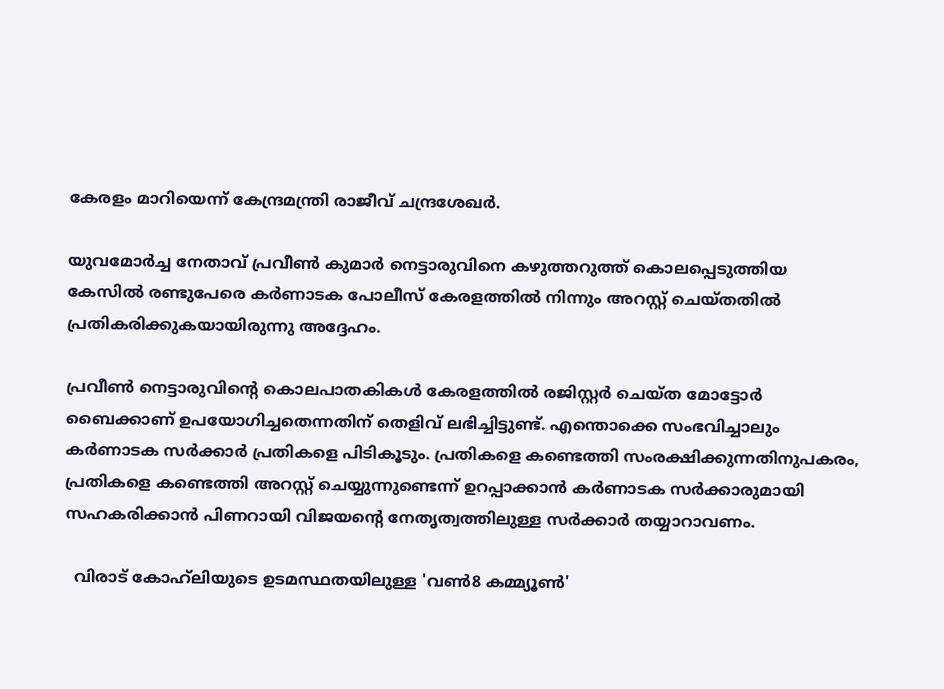കേരളം മാറിയെന്ന് കേന്ദ്രമന്ത്രി രാജീവ് ചന്ദ്രശേഖര്‍.

യുവമോര്‍ച്ച നേതാവ് പ്രവീണ്‍ കുമാര്‍ നെട്ടാരുവിനെ കഴുത്തറുത്ത് കൊലപ്പെടുത്തിയ കേസില്‍ രണ്ടുപേരെ കര്‍ണാടക പോലീസ് കേരളത്തില്‍ നിന്നും അറസ്റ്റ് ചെയ്തതില്‍ പ്രതികരിക്കുകയായിരുന്നു അദ്ദേഹം.

പ്രവീണ്‍ നെട്ടാരുവിന്റെ കൊലപാതകികള്‍ കേരളത്തില്‍ രജിസ്റ്റര്‍ ചെയ്ത മോട്ടോര്‍ ബൈക്കാണ് ഉപയോഗിച്ചതെന്നതിന് തെളിവ് ലഭിച്ചിട്ടുണ്ട്. എന്തൊക്കെ സംഭവിച്ചാലും കര്‍ണാടക സര്‍ക്കാര്‍ പ്രതികളെ പിടികൂടും. പ്രതികളെ കണ്ടെത്തി സംരക്ഷിക്കുന്നതിനുപകരം, പ്രതികളെ കണ്ടെത്തി അറസ്റ്റ് ചെയ്യുന്നുണ്ടെന്ന് ഉറപ്പാക്കാന്‍ കര്‍ണാടക സര്‍ക്കാരുമായി സഹകരിക്കാന്‍ പിണറായി വിജയന്റെ നേതൃത്വത്തിലുള്ള സര്‍ക്കാര്‍ തയ്യാറാവണം.

  വിരാട് കോഹ്‌ലിയുടെ ഉടമസ്ഥതയിലുള്ള 'വൺ8 കമ്മ്യൂൺ'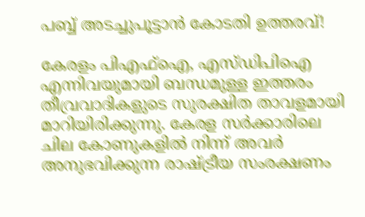പബ്ബ് അടച്ചുപൂട്ടാൻ കോടതി ഉത്തരവ്!

കേരളം പിഎഫ്‌ഐ, എസ്ഡിപിഐ എന്നിവയുമായി ബന്ധമുള്ള ഇത്തരം തീവ്രവാദികളുടെ സുരക്ഷിത താവളമായി മാറിയിരിക്കുന്നു. കേരള സര്‍ക്കാരിലെ ചില കോണുകളില്‍ നിന്ന് അവര്‍ അനുഭവിക്കുന്ന രാഷ്ട്രീയ സംരക്ഷണം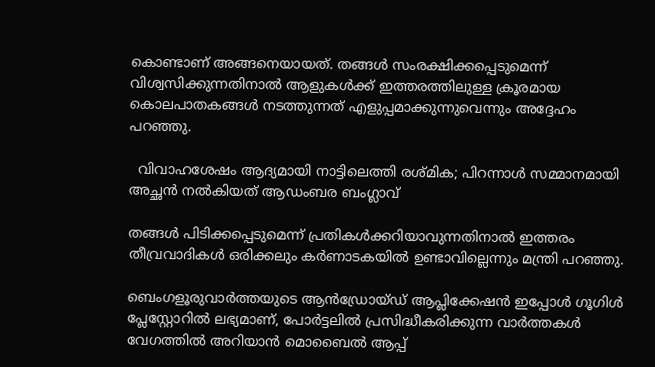കൊണ്ടാണ് അങ്ങനെയായത്. തങ്ങള്‍ സംരക്ഷിക്കപ്പെടുമെന്ന് വിശ്വസിക്കുന്നതിനാല്‍ ആളുകള്‍ക്ക് ഇത്തരത്തിലുള്ള ക്രൂരമായ കൊലപാതകങ്ങള്‍ നടത്തുന്നത് എളുപ്പമാക്കുന്നുവെന്നും അദ്ദേഹം പറഞ്ഞു.

  വിവാഹശേഷം ആദ്യമായി നാട്ടിലെത്തി രശ്മിക; പിറന്നാൾ സമ്മാനമായി അച്ഛൻ നൽകിയത് ആഡംബര ബംഗ്ലാവ്

തങ്ങള്‍ പിടിക്കപ്പെടുമെന്ന് പ്രതികള്‍ക്കറിയാവുന്നതിനാല്‍ ഇത്തരം തീവ്രവാദികള്‍ ഒരിക്കലും കര്‍ണാടകയില്‍ ഉണ്ടാവില്ലെന്നും മന്ത്രി പറഞ്ഞു.

ബെംഗളൂരുവാർത്തയുടെ ആൻഡ്രോയ്ഡ് ആപ്ലിക്കേഷൻ ഇപ്പോൾ ഗൂഗിൾ പ്ലേസ്റ്റോറിൽ ലഭ്യമാണ്, പോർട്ടലിൽ പ്രസിദ്ധീകരിക്കുന്ന വാർത്തകൾ വേഗത്തിൽ അറിയാൻ മൊബൈൽ ആപ്പ്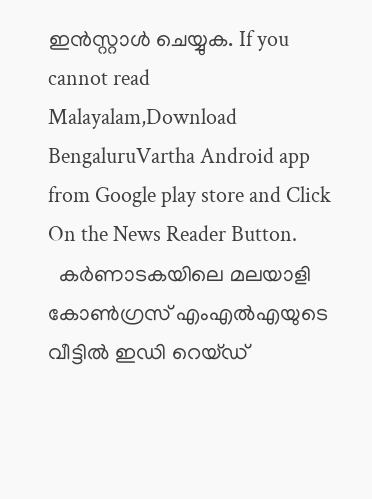ഇൻസ്റ്റാൾ ചെയ്യുക. If you cannot read Malayalam,Download BengaluruVartha Android app from Google play store and Click On the News Reader Button.
  കർണാടകയിലെ മലയാളി കോൺഗ്രസ് എംഎൽഎയുടെ വീട്ടിൽ ഇഡി റെയ്ഡ്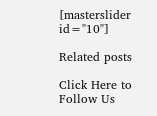[masterslider id="10"]

Related posts

Click Here to Follow Us